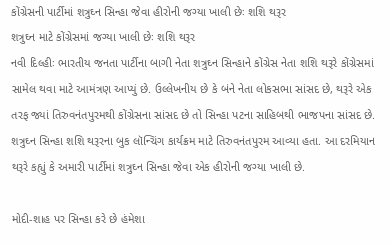કોંગ્રેસની પાર્ટીમાં શત્રુઘ્ન સિન્હા જેવા હીરોની જગ્યા ખાલી છેઃ શશિ થરૂર
શત્રુઘ્ન માટે કોંગ્રેસમાં જગ્યા ખાલી છેઃ શશિ થરૂર
નવી દિલ્હીઃ ભારતીય જનતા પાર્ટીના બાગી નેતા શત્રુઘ્ન સિન્હાને કોંગ્રેસ નેતા શશિ થરૂરે કોંગ્રેસમાં સામેલ થવા માટે આમંત્રણ આપ્યું છે. ઉલ્લેખનીય છે કે બંને નેતા લોકસભા સાંસદ છે, થરૂરે એક તરફ જ્યાં તિરુવનંતપુરમથી કોંગ્રેસના સાંસદ છે તો સિન્હા પટના સાહિબથી ભાજપના સાંસદ છે. શત્રુઘ્ન સિન્હા શશિ થરૂરના બુક લૉન્ચિંગ કાર્યક્રમ માટે તિરુવનંતપુરમ આવ્યા હતા. આ દરમિયાન થરૂરે કહ્યું કે અમારી પાર્ટીમાં શત્રુઘ્ન સિન્હા જેવા એક હીરોની જગ્યા ખાલી છે.

મોદી-શાહ પર સિન્હા કરે છે હંમેશા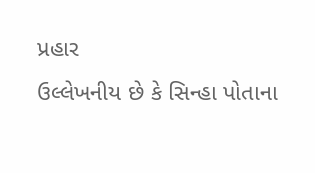પ્રહાર
ઉલ્લેખનીય છે કે સિન્હા પોતાના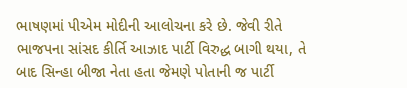ભાષણમાં પીએમ મોદીની આલોચના કરે છે. જેવી રીતે ભાજપના સાંસદ કીર્તિ આઝાદ પાર્ટી વિરુદ્ધ બાગી થયા, તે બાદ સિન્હા બીજા નેતા હતા જેમણે પોતાની જ પાર્ટી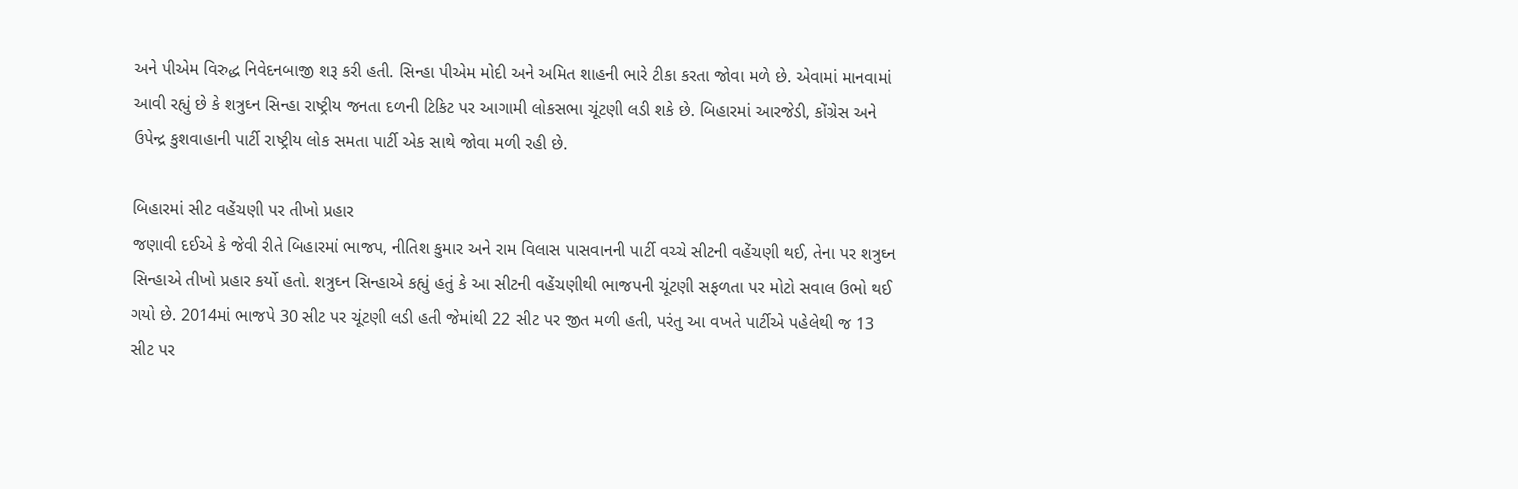અને પીએમ વિરુદ્ધ નિવેદનબાજી શરૂ કરી હતી. સિન્હા પીએમ મોદી અને અમિત શાહની ભારે ટીકા કરતા જોવા મળે છે. એવામાં માનવામાં આવી રહ્યું છે કે શત્રુઘ્ન સિન્હા રાષ્ટ્રીય જનતા દળની ટિકિટ પર આગામી લોકસભા ચૂંટણી લડી શકે છે. બિહારમાં આરજેડી, કોંગ્રેસ અને ઉપેન્દ્ર કુશવાહાની પાર્ટી રાષ્ટ્રીય લોક સમતા પાર્ટી એક સાથે જોવા મળી રહી છે.

બિહારમાં સીટ વહેંચણી પર તીખો પ્રહાર
જણાવી દઈએ કે જેવી રીતે બિહારમાં ભાજપ, નીતિશ કુમાર અને રામ વિલાસ પાસવાનની પાર્ટી વચ્ચે સીટની વહેંચણી થઈ, તેના પર શત્રુઘ્ન સિન્હાએ તીખો પ્રહાર કર્યો હતો. શત્રુઘ્ન સિન્હાએ કહ્યું હતું કે આ સીટની વહેંચણીથી ભાજપની ચૂંટણી સફળતા પર મોટો સવાલ ઉભો થઈ ગયો છે. 2014માં ભાજપે 30 સીટ પર ચૂંટણી લડી હતી જેમાંથી 22 સીટ પર જીત મળી હતી, પરંતુ આ વખતે પાર્ટીએ પહેલેથી જ 13 સીટ પર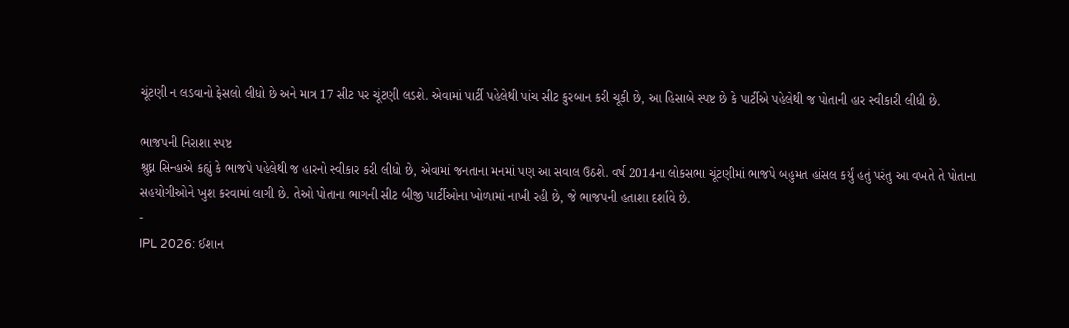ચૂંટણી ન લડવાનો ફેસલો લીધો છે અને માત્ર 17 સીટ પર ચૂંટણી લડશે. એવામાં પાર્ટી પહેલેથી પાંચ સીટ કુરબાન કરી ચૂકી છે, આ હિસાબે સ્પષ્ટ છે કે પાર્ટીએ પહેલેથી જ પોતાની હાર સ્વીકારી લીધી છે.

ભાજપની નિરાશા સ્પષ્ટ
શ્રુઘ્ન સિન્હાએ કહ્યું કે ભાજપે પહેલેથી જ હારનો સ્વીકાર કરી લીધો છે, એવામાં જનતાના મનમાં પણ આ સવાલ ઉઠશે. વર્ષ 2014ના લોકસભા ચૂંટણીમાં ભાજપે બહુમત હાંસલ કર્યું હતું પરંતુ આ વખતે તે પોતાના સહયોગીઓને ખુશ કરવામાં લાગી છે. તેઓ પોતાના ભાગની સીટ બીજી પાર્ટીઓના ખોળામાં નાખી રહી છે, જે ભાજપની હતાશા દર્શાવે છે.
-
IPL 2026: ઈશાન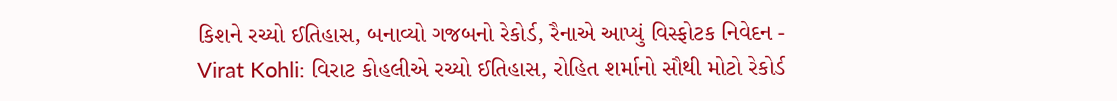કિશને રચ્યો ઈતિહાસ, બનાવ્યો ગજબનો રેકોર્ડ, રૈનાએ આપ્યું વિસ્ફોટક નિવેદન -
Virat Kohli: વિરાટ કોહલીએ રચ્યો ઈતિહાસ, રોહિત શર્માનો સૌથી મોટો રેકોર્ડ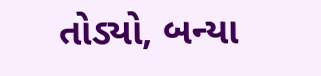તોડ્યો, બન્યા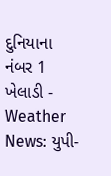દુનિયાના નંબર 1 ખેલાડી -
Weather News: યુપી-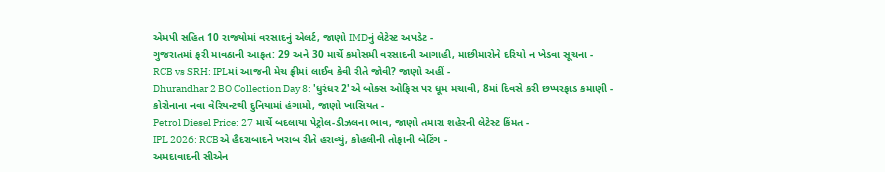એમપી સહિત 10 રાજ્યોમાં વરસાદનું એલર્ટ, જાણો IMDનું લેટેસ્ટ અપડેટ -
ગુજરાતમાં ફરી માવઠાની આફત: 29 અને 30 માર્ચે કમોસમી વરસાદની આગાહી, માછીમારોને દરિયો ન ખેડવા સૂચના -
RCB vs SRH: IPLમાં આજની મેચ ફ્રીમાં લાઈવ કેવી રીતે જોવી? જાણો અહીં -
Dhurandhar 2 BO Collection Day 8: 'ધુરંધર 2'એ બોક્સ ઓફિસ પર ધૂમ મચાવી, 8માં દિવસે કરી છપ્પરફાડ કમાણી -
કોરોનાના નવા વેરિયન્ટથી દુનિયામાં હંગામો, જાણો ખાસિયત -
Petrol Diesel Price: 27 માર્ચે બદલાયા પેટ્રોલ-ડીઝલના ભાવ, જાણો તમારા શહેરની લેટેસ્ટ કિંમત -
IPL 2026: RCBએ હૈદરાબાદને ખરાબ રીતે હરાવ્યું, કોહલીની તોફાની બેટિંગ -
અમદાવાદની સીએન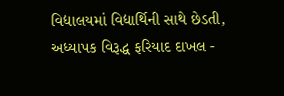વિદ્યાલયમાં વિદ્યાર્થિની સાથે છેડતી, અધ્યાપક વિરૂદ્ધ ફરિયાદ દાખલ -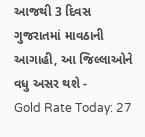આજથી 3 દિવસ ગુજરાતમાં માવઠાની આગાહી, આ જિલ્લાઓને વધુ અસર થશે -
Gold Rate Today: 27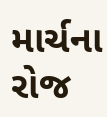માર્ચના રોજ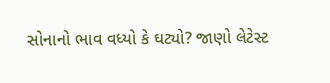સોનાનો ભાવ વધ્યો કે ઘટ્યો? જાણો લેટેસ્ટ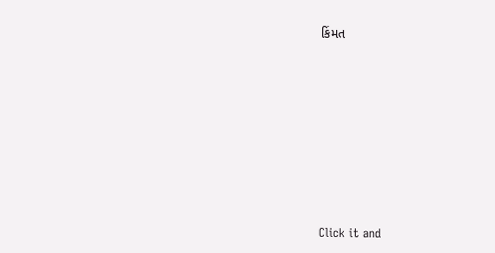કિંમત








Click it and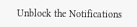Unblock the Notifications